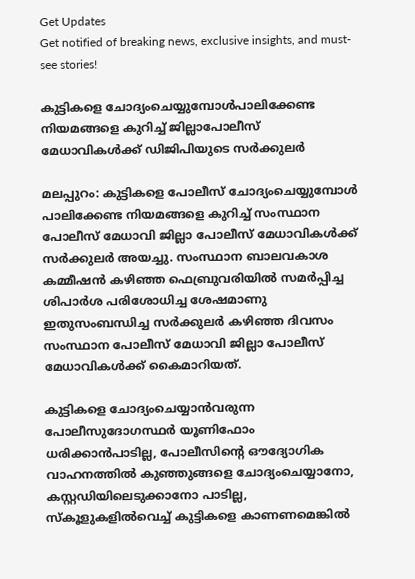Get Updates
Get notified of breaking news, exclusive insights, and must-see stories!

കുട്ടികളെ ചോദ്യംചെയ്യുമ്പോള്‍പാലിക്കേണ്ട നിയമങ്ങളെ കുറിച്ച് ജില്ലാപോലീസ് മേധാവികള്‍ക്ക് ഡിജിപിയുടെ സര്‍ക്കുലര്‍

മലപ്പുറം: കുട്ടികളെ പോലീസ് ചോദ്യംചെയ്യുമ്പോള്‍ പാലിക്കേണ്ട നിയമങ്ങളെ കുറിച്ച് സംസ്ഥാന പോലീസ് മേധാവി ജില്ലാ പോലീസ് മേധാവികള്‍ക്ക് സര്‍ക്കുലര്‍ അയച്ചു. സംസ്ഥാന ബാലവകാശ കമ്മീഷന്‍ കഴിഞ്ഞ ഫെബ്രുവരിയില്‍ സമര്‍പ്പിച്ച ശിപാര്‍ശ പരിശോധിച്ച ശേഷമാണു ഇതുസംബന്ധിച്ച സര്‍ക്കുലര്‍ കഴിഞ്ഞ ദിവസം സംസ്ഥാന പോലീസ് മേധാവി ജില്ലാ പോലീസ് മേധാവികള്‍ക്ക് കൈമാറിയത്.

കുട്ടികളെ ചോദ്യംചെയ്യാന്‍വരുന്ന പോലീസുദോഗസ്ഥര്‍ യൂണിഫോം ധരിക്കാന്‍പാടില്ല, പോലീസിന്റെ ഔദ്യോഗിക വാഹനത്തില്‍ കുഞ്ഞുങ്ങളെ ചോദ്യംചെയ്യാനോ, കസ്റ്റഡിയിലെടുക്കാനോ പാടില്ല, സ്‌കൂളുകളില്‍വെച്ച് കുട്ടികളെ കാണണമെങ്കില്‍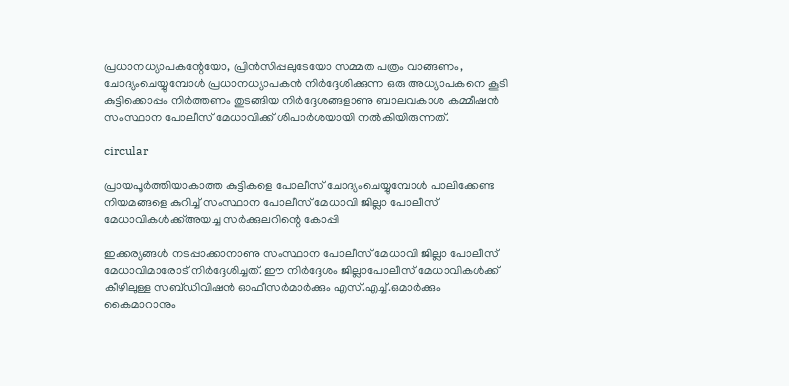പ്രധാനധ്യാപകന്റേയോ, പ്രിന്‍സിപ്പലുടേയോ സമ്മത പത്രം വാങ്ങണം, ചോദ്യംചെയ്യുമ്പോള്‍ പ്രധാനധ്യാപകന്‍ നിര്‍ദ്ദേശിക്കുന്ന ഒരു അധ്യാപകനെ കൂടി കുട്ടിക്കൊപ്പം നിര്‍ത്തണം തുടങ്ങിയ നിര്‍ദ്ദേശങ്ങളാണു ബാലവകാശ കമ്മീഷന്‍ സംസ്ഥാന പോലീസ് മേധാവിക്ക് ശിപാര്‍ശയായി നല്‍കിയിരുന്നത്.

circular

പ്രായപൂര്‍ത്തിയാകാത്ത കുട്ടികളെ പോലീസ് ചോദ്യംചെയ്യുമ്പോള്‍ പാലിക്കേണ്ട നിയമങ്ങളെ കുറിച്ച് സംസ്ഥാന പോലീസ് മേധാവി ജില്ലാ പോലീസ് മേധാവികള്‍ക്ക്അയച്ച സര്‍ക്കുലറിന്റെ കോപ്പി

ഇക്കര്യങ്ങള്‍ നടപ്പാക്കാനാണു സംസ്ഥാന പോലീസ് മേധാവി ജില്ലാ പോലീസ് മേധാവിമാരോട് നിര്‍ദ്ദേശിച്ചത്. ഈ നിര്‍ദ്ദേശം ജില്ലാപോലീസ് മേധാവികള്‍ക്ക് കീഴിലുള്ള സബ്ഡിവിഷന്‍ ഓഫീസര്‍മാര്‍ക്കും എസ്.എച്ച്.ഒമാര്‍ക്കും കൈമാറാനും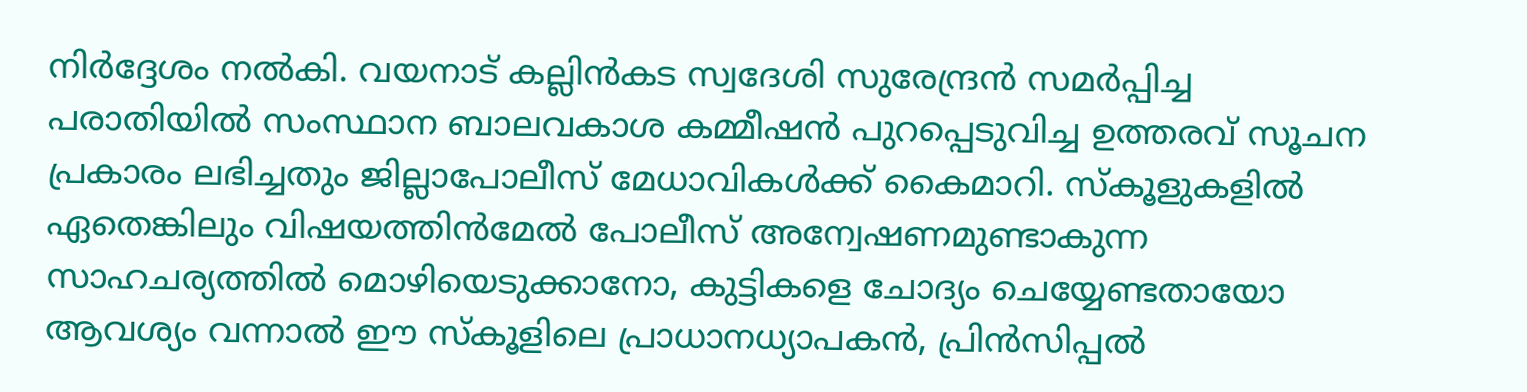നിര്‍ദ്ദേശം നല്‍കി. വയനാട് കല്ലിന്‍കട സ്വദേശി സുരേന്ദ്രന്‍ സമര്‍പ്പിച്ച പരാതിയില്‍ സംസ്ഥാന ബാലവകാശ കമ്മീഷന്‍ പുറപ്പെടുവിച്ച ഉത്തരവ് സൂചന പ്രകാരം ലഭിച്ചതും ജില്ലാപോലീസ് മേധാവികള്‍ക്ക് കൈമാറി. സ്‌കൂളുകളില്‍ ഏതെങ്കിലും വിഷയത്തിന്‍മേല്‍ പോലീസ് അന്വേഷണമുണ്ടാകുന്ന സാഹചര്യത്തില്‍ മൊഴിയെടുക്കാനോ, കുട്ടികളെ ചോദ്യം ചെയ്യേണ്ടതായോ ആവശ്യം വന്നാല്‍ ഈ സ്‌കൂളിലെ പ്രാധാനധ്യാപകന്‍, പ്രിന്‍സിപ്പല്‍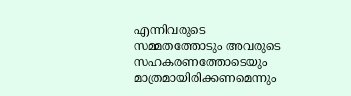എന്നിവരുടെ സമ്മതത്തോടും അവരുടെ സഹകരണത്തോടെയും മാത്രമായിരിക്കണമെന്നും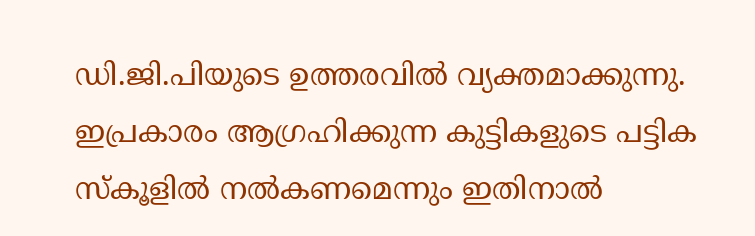ഡി.ജി.പിയുടെ ഉത്തരവില്‍ വ്യക്തമാക്കുന്നു. ഇപ്രകാരം ആഗ്രഹിക്കുന്ന കുട്ടികളുടെ പട്ടിക സ്‌കൂളില്‍ നല്‍കണമെന്നും ഇതിനാല്‍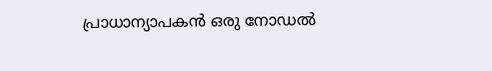പ്രാധാന്യാപകന്‍ ഒരു നോഡല്‍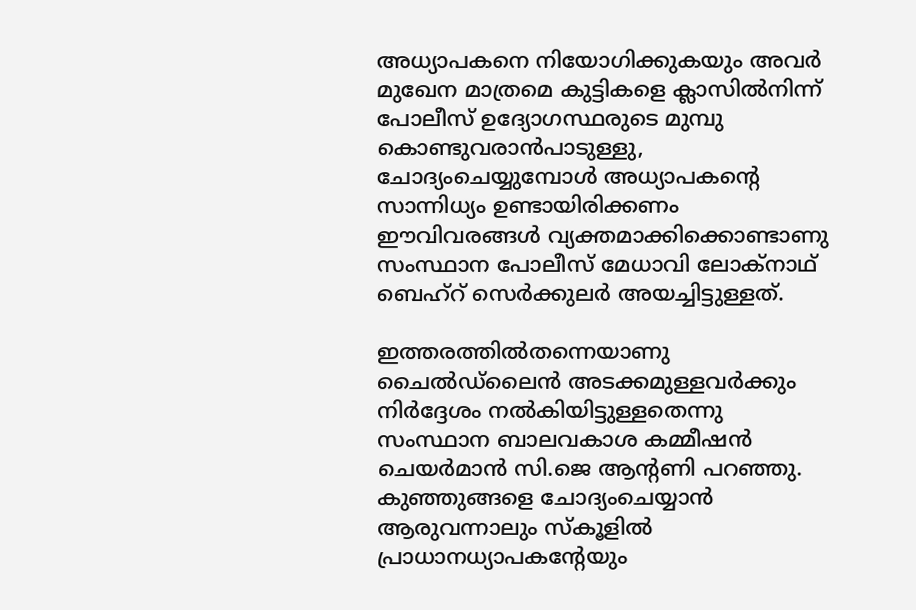അധ്യാപകനെ നിയോഗിക്കുകയും അവര്‍ മുഖേന മാത്രമെ കുട്ടികളെ ക്ലാസില്‍നിന്ന് പോലീസ് ഉദ്യോഗസ്ഥരുടെ മുമ്പു കൊണ്ടുവരാന്‍പാടുള്ളു, ചോദ്യംചെയ്യുമ്പോള്‍ അധ്യാപകന്റെ സാന്നിധ്യം ഉണ്ടായിരിക്കണം ഈവിവരങ്ങള്‍ വ്യക്തമാക്കിക്കൊണ്ടാണു സംസ്ഥാന പോലീസ് മേധാവി ലോക്‌നാഥ് ബെഹ്‌റ് സെര്‍ക്കുലര്‍ അയച്ചിട്ടുള്ളത്.

ഇത്തരത്തില്‍തന്നെയാണു ചൈല്‍ഡ്‌ലൈന്‍ അടക്കമുള്ളവര്‍ക്കും നിര്‍ദ്ദേശം നല്‍കിയിട്ടുള്ളതെന്നു സംസ്ഥാന ബാലവകാശ കമ്മീഷന്‍ ചെയര്‍മാന്‍ സി.ജെ ആന്റണി പറഞ്ഞു. കുഞ്ഞുങ്ങളെ ചോദ്യംചെയ്യാന്‍ ആരുവന്നാലും സ്‌കൂളില്‍ പ്രാധാനധ്യാപകന്റേയും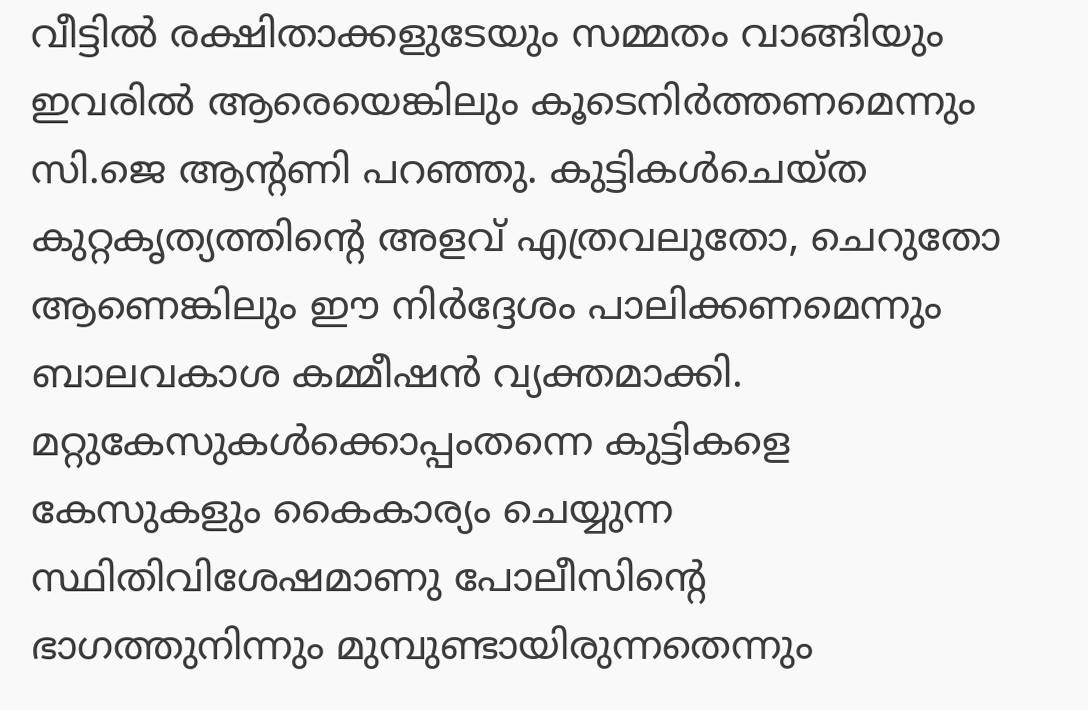വീട്ടില്‍ രക്ഷിതാക്കളുടേയും സമ്മതം വാങ്ങിയും ഇവരില്‍ ആരെയെങ്കിലും കൂടെനിര്‍ത്തണമെന്നും സി.ജെ ആന്റണി പറഞ്ഞു. കുട്ടികള്‍ചെയ്ത കുറ്റകൃത്യത്തിന്റെ അളവ് എത്രവലുതോ, ചെറുതോ ആണെങ്കിലും ഈ നിര്‍ദ്ദേശം പാലിക്കണമെന്നും ബാലവകാശ കമ്മീഷന്‍ വ്യക്തമാക്കി. മറ്റുകേസുകള്‍ക്കൊപ്പംതന്നെ കുട്ടികളെ കേസുകളും കൈകാര്യം ചെയ്യുന്ന സ്ഥിതിവിശേഷമാണു പോലീസിന്റെ ഭാഗത്തുനിന്നും മുമ്പുണ്ടായിരുന്നതെന്നും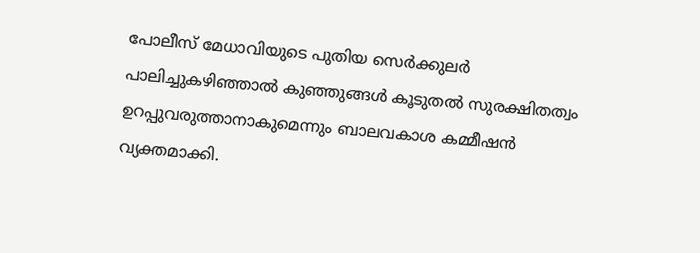പോലീസ് മേധാവിയുടെ പുതിയ സെര്‍ക്കുലര്‍ പാലിച്ചുകഴിഞ്ഞാല്‍ കുഞ്ഞുങ്ങള്‍ കൂടുതല്‍ സുരക്ഷിതത്വം ഉറപ്പുവരുത്താനാകുമെന്നും ബാലവകാശ കമ്മീഷന്‍ വ്യക്തമാക്കി.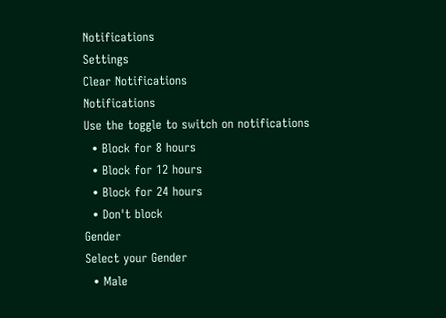Notifications
Settings
Clear Notifications
Notifications
Use the toggle to switch on notifications
  • Block for 8 hours
  • Block for 12 hours
  • Block for 24 hours
  • Don't block
Gender
Select your Gender
  • Male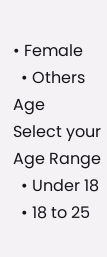• Female
  • Others
Age
Select your Age Range
  • Under 18
  • 18 to 25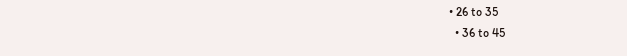• 26 to 35
  • 36 to 45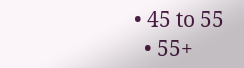• 45 to 55
  • 55+